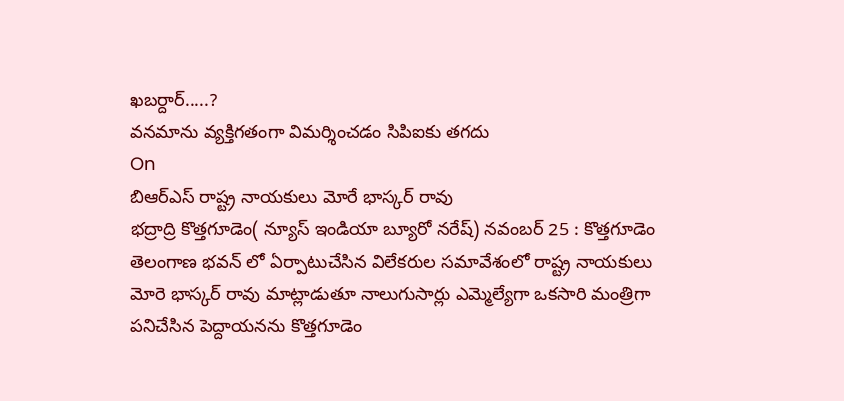ఖబర్దార్.....?
వనమాను వ్యక్తిగతంగా విమర్శించడం సిపిఐకు తగదు
On
బిఆర్ఎస్ రాష్ట్ర నాయకులు మోరే భాస్కర్ రావు
భద్రాద్రి కొత్తగూడెం( న్యూస్ ఇండియా బ్యూరో నరేష్) నవంబర్ 25 : కొత్తగూడెం తెలంగాణ భవన్ లో ఏర్పాటుచేసిన విలేకరుల సమావేశంలో రాష్ట్ర నాయకులు మోరె భాస్కర్ రావు మాట్లాడుతూ నాలుగుసార్లు ఎమ్మెల్యేగా ఒకసారి మంత్రిగా పనిచేసిన పెద్దాయనను కొత్తగూడెం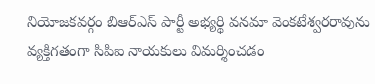నియోజకవర్గం బిఆర్ఎస్ పార్టీ అభ్యర్థి వనమా వెంకటేశ్వరరావును వ్యక్తిగతంగా సిపిఐ నాయకులు విమర్శించడం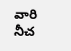వారి నీచ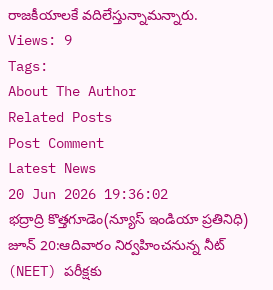రాజకీయాలకే వదిలేస్తున్నామన్నారు.
Views: 9
Tags:
About The Author
Related Posts
Post Comment
Latest News
20 Jun 2026 19:36:02
భద్రాద్రి కొత్తగూడెం(న్యూస్ ఇండియా ప్రతినిధి) జూన్ 20:ఆదివారం నిర్వహించనున్న నీట్ (NEET) పరీక్షకు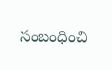సంబంధించి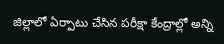జిల్లాలో ఏర్పాటు చేసిన పరీక్షా కేంద్రాల్లో అన్ని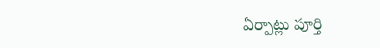ఏర్పాట్లు పూర్తి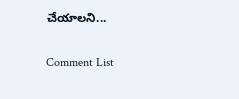చేయాలని...

Comment List